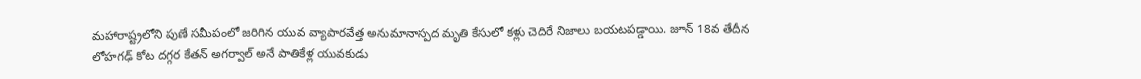మహారాష్ట్రలోని పుణే సమీపంలో జరిగిన యువ వ్యాపారవేత్త అనుమానాస్పద మృతి కేసులో కళ్లు చెదిరే నిజాలు బయటపడ్డాయి. జూన్ 18వ తేదీన లోహగఢ్ కోట దగ్గర కేతన్ అగర్వాల్ అనే పాతికేళ్ల యువకుడు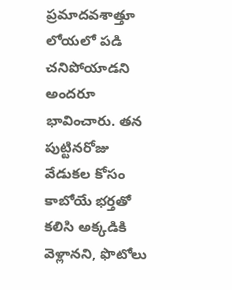ప్రమాదవశాత్తూ లోయలో పడి చనిపోయాడని అందరూ భావించారు. తన పుట్టినరోజు వేడుకల కోసం కాబోయే భర్తతో కలిసి అక్కడికి వెళ్లానని, ఫొటోలు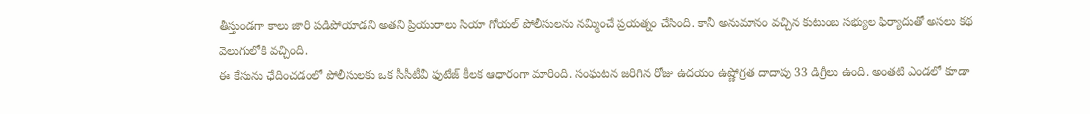తీస్తుండగా కాలు జారి పడిపోయాడని అతని ప్రియురాలు సియా గోయల్ పోలీసులను నమ్మించే ప్రయత్నం చేసింది. కానీ అనుమానం వచ్చిన కుటుంబ సభ్యుల ఫిర్యాదుతో అసలు కథ వెలుగులోకి వచ్చింది.
ఈ కేసును ఛేదించడంలో పోలీసులకు ఒక సీసీటీవీ ఫుటేజ్ కీలక ఆధారంగా మారింది. సంఘటన జరిగిన రోజు ఉదయం ఉష్ణోగ్రత దాదాపు 33 డిగ్రీలు ఉంది. అంతటి ఎండలో కూడా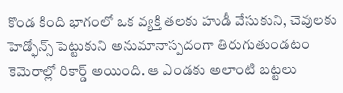కొండ కింది భాగంలో ఒక వ్యక్తి తలకు హుడీ వేసుకుని, చెవులకు హెడ్ఫోన్స్ పెట్టుకుని అనుమానాస్పదంగా తిరుగుతుండటం కెమెరాల్లో రికార్డ్ అయింది. ఆ ఎండకు అలాంటి బట్టలు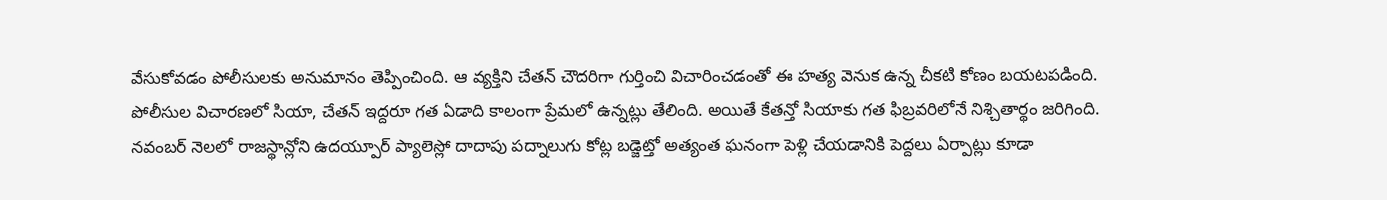వేసుకోవడం పోలీసులకు అనుమానం తెప్పించింది. ఆ వ్యక్తిని చేతన్ చౌదరిగా గుర్తించి విచారించడంతో ఈ హత్య వెనుక ఉన్న చీకటి కోణం బయటపడింది.
పోలీసుల విచారణలో సియా, చేతన్ ఇద్దరూ గత ఏడాది కాలంగా ప్రేమలో ఉన్నట్లు తేలింది. అయితే కేతన్తో సియాకు గత ఫిబ్రవరిలోనే నిశ్చితార్థం జరిగింది. నవంబర్ నెలలో రాజస్థాన్లోని ఉదయ్పూర్ ప్యాలెస్లో దాదాపు పద్నాలుగు కోట్ల బడ్జెట్తో అత్యంత ఘనంగా పెళ్లి చేయడానికి పెద్దలు ఏర్పాట్లు కూడా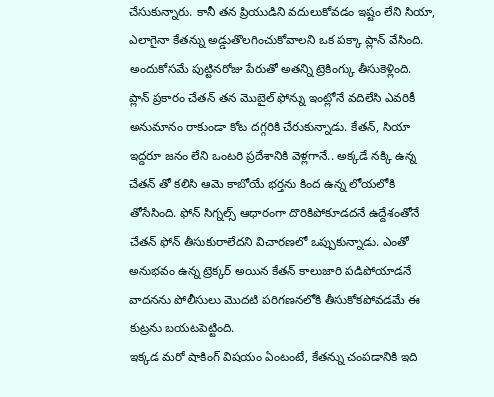చేసుకున్నారు. కానీ తన ప్రియుడిని వదులుకోవడం ఇష్టం లేని సియా, ఎలాగైనా కేతన్ను అడ్డుతొలగించుకోవాలని ఒక పక్కా ప్లాన్ వేసింది. అందుకోసమే పుట్టినరోజు పేరుతో అతన్ని ట్రెకింగ్కు తీసుకెళ్లింది.
ప్లాన్ ప్రకారం చేతన్ తన మొబైల్ ఫోన్ను ఇంట్లోనే వదిలేసి ఎవరికీ అనుమానం రాకుండా కోట దగ్గరికి చేరుకున్నాడు. కేతన్, సియా ఇద్దరూ జనం లేని ఒంటరి ప్రదేశానికి వెళ్లగానే.. అక్కడే నక్కి ఉన్న చేతన్ తో కలిసి ఆమె కాబోయే భర్తను కింద ఉన్న లోయలోకి తోసేసింది. ఫోన్ సిగ్నల్స్ ఆధారంగా దొరికిపోకూడదనే ఉద్దేశంతోనే చేతన్ ఫోన్ తీసుకురాలేదని విచారణలో ఒప్పుకున్నాడు. ఎంతో అనుభవం ఉన్న ట్రెక్కర్ అయిన కేతన్ కాలుజారి పడిపోయాడనే వాదనను పోలీసులు మొదటి పరిగణనలోకి తీసుకోకపోవడమే ఈ కుట్రను బయటపెట్టింది.
ఇక్కడ మరో షాకింగ్ విషయం ఏంటంటే, కేతన్ను చంపడానికి ఇది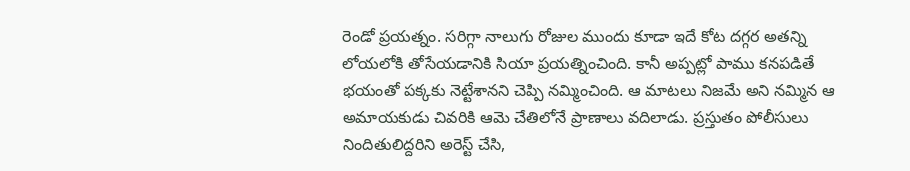రెండో ప్రయత్నం. సరిగ్గా నాలుగు రోజుల ముందు కూడా ఇదే కోట దగ్గర అతన్ని లోయలోకి తోసేయడానికి సియా ప్రయత్నించింది. కానీ అప్పట్లో పాము కనపడితే భయంతో పక్కకు నెట్టేశానని చెప్పి నమ్మించింది. ఆ మాటలు నిజమే అని నమ్మిన ఆ అమాయకుడు చివరికి ఆమె చేతిలోనే ప్రాణాలు వదిలాడు. ప్రస్తుతం పోలీసులు నిందితులిద్దరిని అరెస్ట్ చేసి,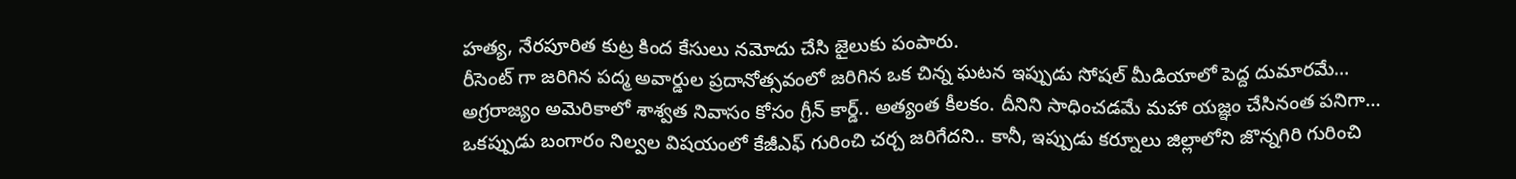హత్య, నేరపూరిత కుట్ర కింద కేసులు నమోదు చేసి జైలుకు పంపారు.
రీసెంట్ గా జరిగిన పద్మ అవార్డుల ప్రదానోత్సవంలో జరిగిన ఒక చిన్న ఘటన ఇప్పుడు సోషల్ మీడియాలో పెద్ద దుమారమే…
అగ్రరాజ్యం అమెరికాలో శాశ్వత నివాసం కోసం గ్రీన్ కార్డ్.. అత్యంత కీలకం. దీనిని సాధించడమే మహా యజ్ఞం చేసినంత పనిగా…
ఒకప్పుడు బంగారం నిల్వల విషయంలో కేజీఎఫ్ గురించి చర్చ జరిగేదని.. కానీ, ఇప్పుడు కర్నూలు జిల్లాలోని జొన్నగిరి గురించి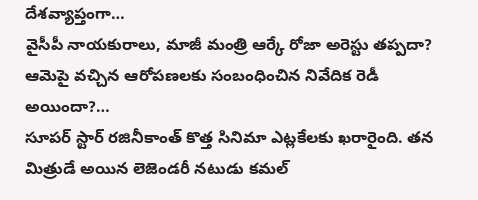దేశవ్యాప్తంగా…
వైసీపీ నాయకురాలు, మాజీ మంత్రి ఆర్కే రోజా అరెస్టు తప్పదా? ఆమెపై వచ్చిన ఆరోపణలకు సంబంధించిన నివేదిక రెడీ అయిందా?…
సూపర్ స్టార్ రజినీకాంత్ కొత్త సినిమా ఎట్లకేలకు ఖరారైంది. తన మిత్రుడే అయిన లెజెండరీ నటుడు కమల్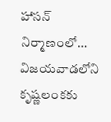హాసన్ నిర్మాణంలో…
విజయవాడలోని కృష్ణలంకకు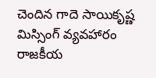చెందిన గాదె సాయికృష్ణ మిస్సింగ్ వ్యవహారం రాజకీయ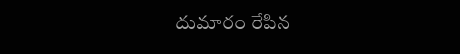దుమారం రేపిన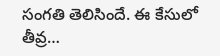సంగతి తెలిసిందే. ఈ కేసులో తీవ్ర…